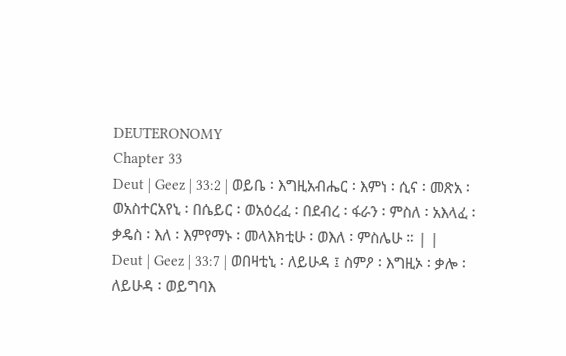DEUTERONOMY
Chapter 33
Deut | Geez | 33:2 | ወይቤ ፡ እግዚአብሔር ፡ እምነ ፡ ሲና ፡ መጽአ ፡ ወአስተርአየኒ ፡ በሴይር ፡ ወአዕረፈ ፡ በደብረ ፡ ፋራን ፡ ምስለ ፡ አእላፈ ፡ ቃዴስ ፡ እለ ፡ እምየማኑ ፡ መላእክቲሁ ፡ ወእለ ፡ ምስሌሁ ። | |
Deut | Geez | 33:7 | ወበዛቲኒ ፡ ለይሁዳ ፤ ስምዖ ፡ እግዚኦ ፡ ቃሎ ፡ ለይሁዳ ፡ ወይግባእ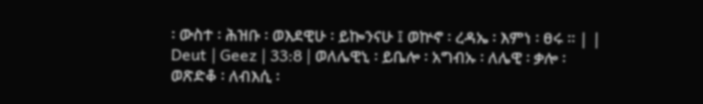፡ ውስተ ፡ ሕዝቡ ፡ ወእደዊሁ ፡ ይኰንናሁ ፤ ወኵኖ ፡ ረዳኤ ፡ እምነ ፡ ፀሩ ። | |
Deut | Geez | 33:8 | ወለሌዊኒ ፡ ይቤሎ ፡ አግብኡ ፡ ለሌዊ ፡ ቃሎ ፡ ወጽድቆ ፡ ለብእሲ ፡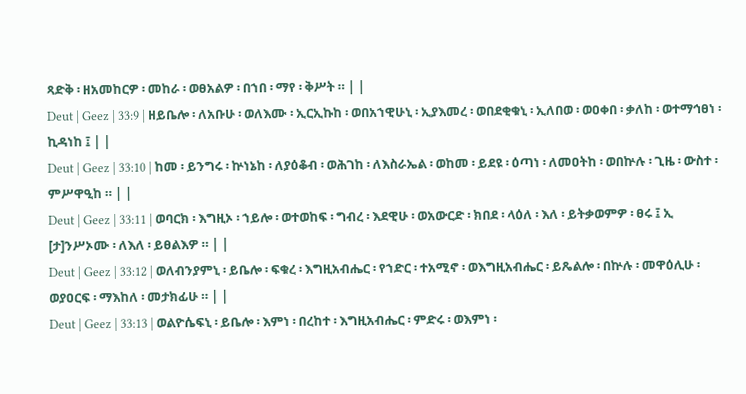ጻድቅ ፡ ዘአመከርዎ ፡ መከራ ፡ ወፀአልዎ ፡ በኀበ ፡ ማየ ፡ ቅሥት ። | |
Deut | Geez | 33:9 | ዘይቤሎ ፡ ለአቡሁ ፡ ወለእሙ ፡ ኢርኢኩከ ፡ ወበአኀዊሁኒ ፡ ኢያእመረ ፡ ወበደቂቁኒ ፡ ኢለበወ ፡ ወዐቀበ ፡ ቃለከ ፡ ወተማኅፀነ ፡ ኪዳነከ ፤ | |
Deut | Geez | 33:10 | ከመ ፡ ይንግሩ ፡ ኵነኔከ ፡ ለያዕቆብ ፡ ወሕገከ ፡ ለእስራኤል ፡ ወከመ ፡ ይደዩ ፡ ዕጣነ ፡ ለመዐትከ ፡ ወበኵሉ ፡ ጊዜ ፡ ውስተ ፡ ምሥዋዒከ ። | |
Deut | Geez | 33:11 | ወባርክ ፡ እግዚኦ ፡ ኀይሎ ፡ ወተወከፍ ፡ ግብረ ፡ እደዊሁ ፡ ወአውርድ ፡ ክበደ ፡ ላዕለ ፡ እለ ፡ ይትቃወምዎ ፡ ፀሩ ፤ ኢ [ታ]ንሥኦሙ ፡ ለእለ ፡ ይፀልእዎ ። | |
Deut | Geez | 33:12 | ወለብንያምኒ ፡ ይቤሎ ፡ ፍቁረ ፡ እግዚአብሔር ፡ የኀድር ፡ ተአሚኖ ፡ ወእግዚአብሔር ፡ ይጼልሎ ፡ በኵሉ ፡ መዋዕሊሁ ፡ ወያዐርፍ ፡ ማእከለ ፡ መታክፊሁ ። | |
Deut | Geez | 33:13 | ወልዮሴፍኒ ፡ ይቤሎ ፡ እምነ ፡ በረከተ ፡ እግዚአብሔር ፡ ምድሩ ፡ ወእምነ ፡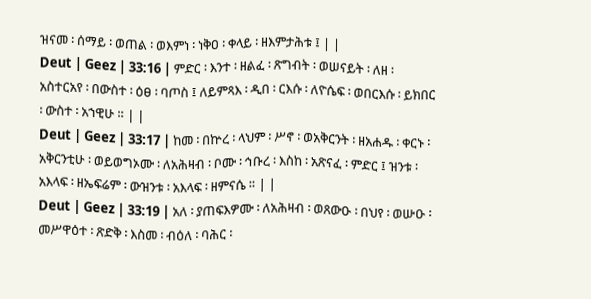ዝናመ ፡ ሰማይ ፡ ወጠል ፡ ወእምነ ፡ ነቅዐ ፡ ቀላይ ፡ ዘእምታሕቱ ፤ | |
Deut | Geez | 33:16 | ምድር ፡ እንተ ፡ ዘልፈ ፡ ጽግብት ፡ ወሠናይት ፡ ለዘ ፡ አስተርአየ ፡ በውስተ ፡ ዕፀ ፡ ባጦስ ፤ ለይምጻእ ፡ ዲበ ፡ ርእሱ ፡ ለዮሴፍ ፡ ወበርእሱ ፡ ይክበር ፡ ውስተ ፡ አኀዊሁ ። | |
Deut | Geez | 33:17 | ከመ ፡ በኵረ ፡ ላህም ፡ ሥኖ ፡ ወአቅርንት ፡ ዘአሐዱ ፡ ቀርኑ ፡ አቅርንቲሁ ፡ ወይወግኦሙ ፡ ለአሕዛብ ፡ ቦሙ ፡ ኅቡረ ፡ እስከ ፡ አጽናፈ ፡ ምድር ፤ ዝንቱ ፡ አእላፍ ፡ ዘኤፍሬም ፡ ውዝንቱ ፡ አእላፍ ፡ ዘምናሴ ። | |
Deut | Geez | 33:19 | አለ ፡ ያጠፍእዎሙ ፡ ለአሕዛብ ፡ ወጸውዑ ፡ በህየ ፡ ወሡዑ ፡ መሥዋዕተ ፡ ጽድቅ ፡ እስመ ፡ ብዕለ ፡ ባሕር ፡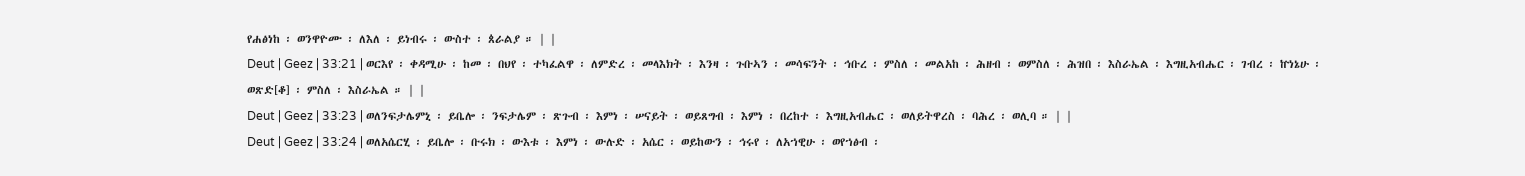የሐፅነከ ፡ ወንዋዮሙ ፡ ለእለ ፡ ይነብሩ ፡ ውስተ ፡ ጰራልያ ። | |
Deut | Geez | 33:21 | ወርእየ ፡ ቀዳሚሁ ፡ ከመ ፡ በህየ ፡ ተካፈልዋ ፡ ለምድረ ፡ መላእክት ፡ እንዛ ፡ ጉቡኣን ፡ መሳፍንት ፡ ኅቡረ ፡ ምስለ ፡ መልአከ ፡ ሕዘብ ፡ ወምስለ ፡ ሕዝበ ፡ እስራኤል ፡ እግዚአብሔር ፡ ገብረ ፡ ኵነኔሁ ፡ ወጽድ[ቆ] ፡ ምስለ ፡ እስራኤል ። | |
Deut | Geez | 33:23 | ወለንፍታሌምኒ ፡ ይቤሎ ፡ ንፍታሌም ፡ ጽጉብ ፡ እምነ ፡ ሠናይት ፡ ወይጸግብ ፡ እምነ ፡ በረከተ ፡ እግዚአብሔር ፡ ወለይትዋረስ ፡ ባሕረ ፡ ወሊባ ። | |
Deut | Geez | 33:24 | ወለአሴርሂ ፡ ይቤሎ ፡ ቡሩክ ፡ ውእቱ ፡ እምነ ፡ ውሉድ ፡ አሴር ፡ ወይከውን ፡ ኅሩየ ፡ ለአኀዊሁ ፡ ወየኀፅብ ፡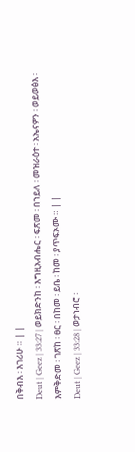በቅብእ ፡ እገሪሁ ። | |
Deut | Geez | 33:27 | ወይክድንከ ፡ እግዚአብሔር ፡ ፍጽመ ፡ በኀይለ ፡ መዝራዕተ ፡ አኤናዎን ፡ ወይወፅእ ፡ እምቅድመ ፡ ገጽከ ፡ ፀር ፡ በከመ ፡ ይቤ ፡ ከመ ፡ ያጥፍኦሙ ። | |
Deut | Geez | 33:28 | ወታነብሮ ፡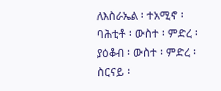ለእስራኤል ፡ ተአሚኖ ፡ ባሕቲቶ ፡ ውስተ ፡ ምድረ ፡ ያዕቆብ ፡ ውስተ ፡ ምድረ ፡ ስርናይ ፡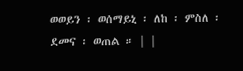ወወይን ፡ ወሰማይኒ ፡ ለከ ፡ ምስለ ፡ ደመና ፡ ወጠል ። | |